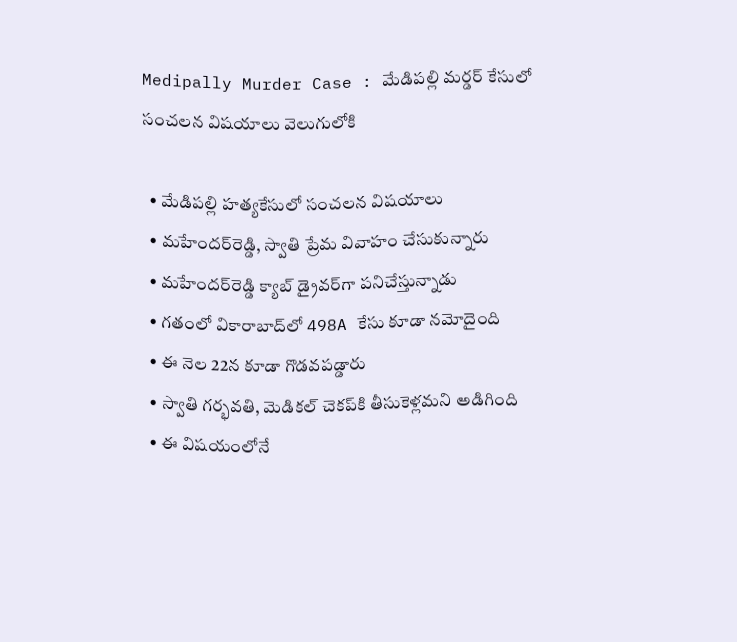Medipally Murder Case : మేడిపల్లి మర్డర్ కేసులో సంచలన విషయాలు వెలుగులోకి

  • మేడిపల్లి హత్యకేసులో సంచలన విషయాలు
  • మహేందర్‌రెడ్డి, స్వాతి ప్రేమ వివాహం చేసుకున్నారు
  • మహేందర్‌రెడ్డి క్యాబ్‌ డ్రైవర్‌గా పనిచేస్తున్నాడు
  • గతంలో వికారాబాద్‌లో 498A కేసు కూడా నమోదైంది
  • ఈ నెల 22న కూడా గొడవపడ్డారు
  • స్వాతి గర్భవతి, మెడికల్‌ చెకప్‌కి తీసుకెళ్లమని అడిగింది
  • ఈ విషయంలోనే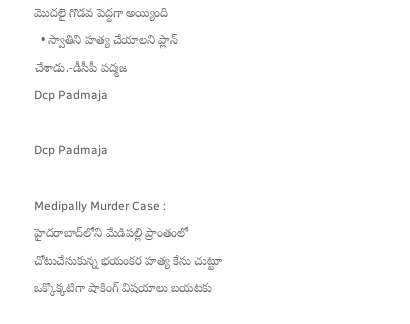మొదలై గొడవ పెద్దగా అయ్యింది
  • స్వాతిని హత్య చేయాలని ప్లాన్‌ చేశాడు.-డీసీపీ పద్మజ
Dcp Padmaja

Dcp Padmaja

Medipally Murder Case : హైదరాబాద్‌లోని మేడిపల్లి ప్రాంతంలో చోటుచేసుకున్న భయంకర హత్య కేసు చుట్టూ ఒక్కొక్కటిగా షాకింగ్ విషయాలు బయటకు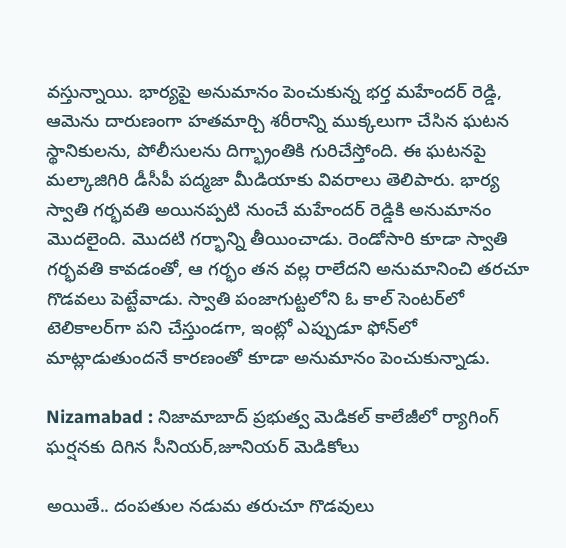వస్తున్నాయి. భార్యపై అనుమానం పెంచుకున్న భర్త మహేందర్ రెడ్డి, ఆమెను దారుణంగా హతమార్చి శరీరాన్ని ముక్కలుగా చేసిన ఘటన స్థానికులను, పోలీసులను దిగ్భ్రాంతికి గురిచేస్తోంది. ఈ ఘటనపై మల్కాజిగిరి డీసీపీ పద్మజా మీడియాకు వివరాలు తెలిపారు. భార్య స్వాతి గర్భవతి అయినప్పటి నుంచే మహేందర్ రెడ్డికి అనుమానం మొదలైంది. మొదటి గర్భాన్ని తీయించాడు. రెండోసారి కూడా స్వాతి గర్భవతి కావడంతో, ఆ గర్భం తన వల్ల రాలేదని అనుమానించి తరచూ గొడవలు పెట్టేవాడు. స్వాతి పంజాగుట్టలోని ఓ కాల్ సెంటర్‌లో టెలికాలర్‌గా పని చేస్తుండగా, ఇంట్లో ఎప్పుడూ ఫోన్‌లో మాట్లాడుతుందనే కారణంతో కూడా అనుమానం పెంచుకున్నాడు.

Nizamabad : నిజామాబాద్ ప్రభుత్వ మెడికల్ కాలేజీలో ర్యాగింగ్ ఘర్షనకు దిగిన సీనియర్,జూనియర్ మెడికోలు

అయితే.. దంపతుల నడుమ తరుచూ గొడవులు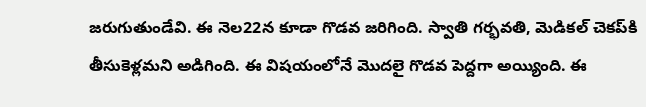జరుగుతుండేవి. ఈ నెల22న కూడా గొడవ జరిగింది. స్వాతి గర్భవతి, మెడికల్‌ చెకప్‌కి తీసుకెళ్లమని అడిగింది. ఈ విషయంలోనే మొదలై గొడవ పెద్దగా అయ్యింది. ఈ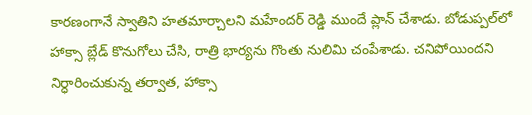కారణంగానే స్వాతిని హతమార్చాలని మహేందర్ రెడ్డి ముందే ప్లాన్ చేశాడు. బోడుప్పల్‌లో హాక్సా బ్లేడ్ కొనుగోలు చేసి, రాత్రి భార్యను గొంతు నులిమి చంపేశాడు. చనిపోయిందని నిర్ధారించుకున్న తర్వాత, హాక్సా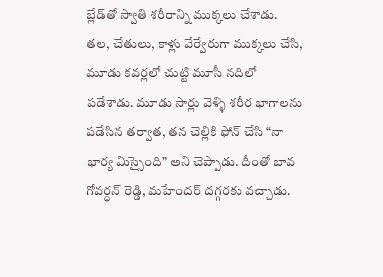బ్లేడ్‌తో స్వాతి శరీరాన్ని ముక్కలు చేశాడు. తల, చేతులు, కాళ్లు వేర్వేరుగా ముక్కలు చేసి, మూడు కవర్లలో చుట్టి మూసీ నదిలో పడేశాడు. మూడు సార్లు వెళ్ళి శరీర భాగాలను పడేసిన తర్వాత, తన చెల్లికి ఫోన్ చేసి “నా భార్య మిస్సైంది” అని చెప్పాడు. దీంతో బావ గోవర్ధన్ రెడ్డి, మహేందర్ దగ్గరకు వచ్చాడు.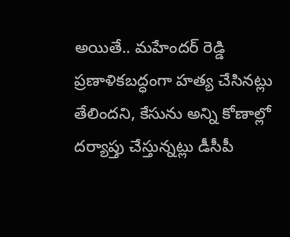అయితే.. మహేందర్ రెడ్డి ప్రణాళికబద్ధంగా హత్య చేసినట్లు తేలిందని, కేసును అన్ని కోణాల్లో దర్యాప్తు చేస్తున్నట్లు డీసీపీ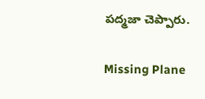పద్మజా చెప్పారు.

Missing Plane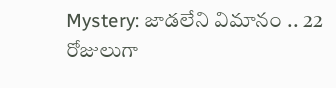Mystery: జాడలేని విమానం .. 22 రోజులుగా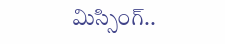మిస్సింగ్..